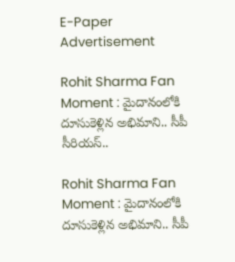E-Paper
Advertisement

Rohit Sharma Fan Moment : మైదానంలోకి దూసుకెళ్లిన అభిమాని.. సీపీ సీరియస్..

Rohit Sharma Fan Moment : మైదానంలోకి దూసుకెళ్లిన అభిమాని.. సీపీ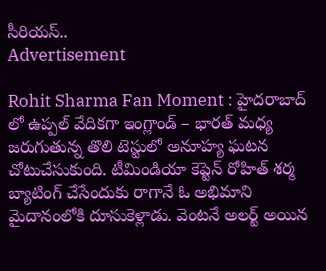సీరియస్..
Advertisement

Rohit Sharma Fan Moment : హైదరాబాద్ లో ఉప్పల్ వేదికగా ఇంగ్లాండ్ – భారత్ మధ్య జరుగుతున్న తొలి టెస్టులో అనూహ్య ఘటన చోటుచేసుకుంది. టీమిండియా కెప్టెన్ రోహిత్ శర్మ బ్యాటింగ్ చేసేందుకు రాగానే ఓ అభిమాని మైదానంలోకి దూసుకెళ్లాడు. వెంటనే అలర్ట్ అయిన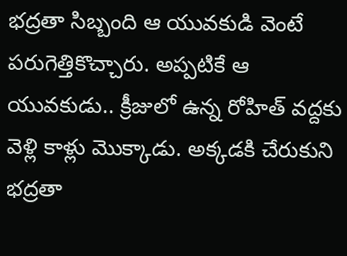భద్రతా సిబ్బంది ఆ యువకుడి వెంటే పరుగెత్తికొచ్చారు. అప్పటికే ఆ యువకుడు.. క్రీజులో ఉన్న రోహిత్ వద్దకు వెళ్లి కాళ్లు మొక్కాడు. అక్కడకి చేరుకుని భద్రతా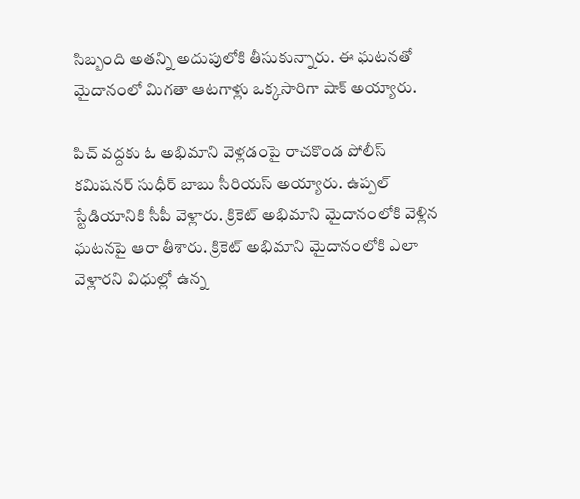సిబ్బంది అతన్ని అదుపులోకి తీసుకున్నారు. ఈ ఘటనతో మైదానంలో మిగతా ఆటగాళ్లు ఒక్కసారిగా షాక్ అయ్యారు.

పిచ్‌ వద్దకు ఓ అభిమాని వెళ్లడంపై రాచకొండ పోలీస్ కమిషనర్ సుధీర్ బాబు సీరియస్ అయ్యారు. ఉప్పల్ స్టేడియానికి సీపీ వెళ్లారు. క్రికెట్ అభిమాని మైదానంలోకి వెళ్లిన ఘటనపై ఆరా తీశారు. క్రికెట్ అభిమాని మైదానంలోకి ఎలా వెళ్లారని విధుల్లో ఉన్న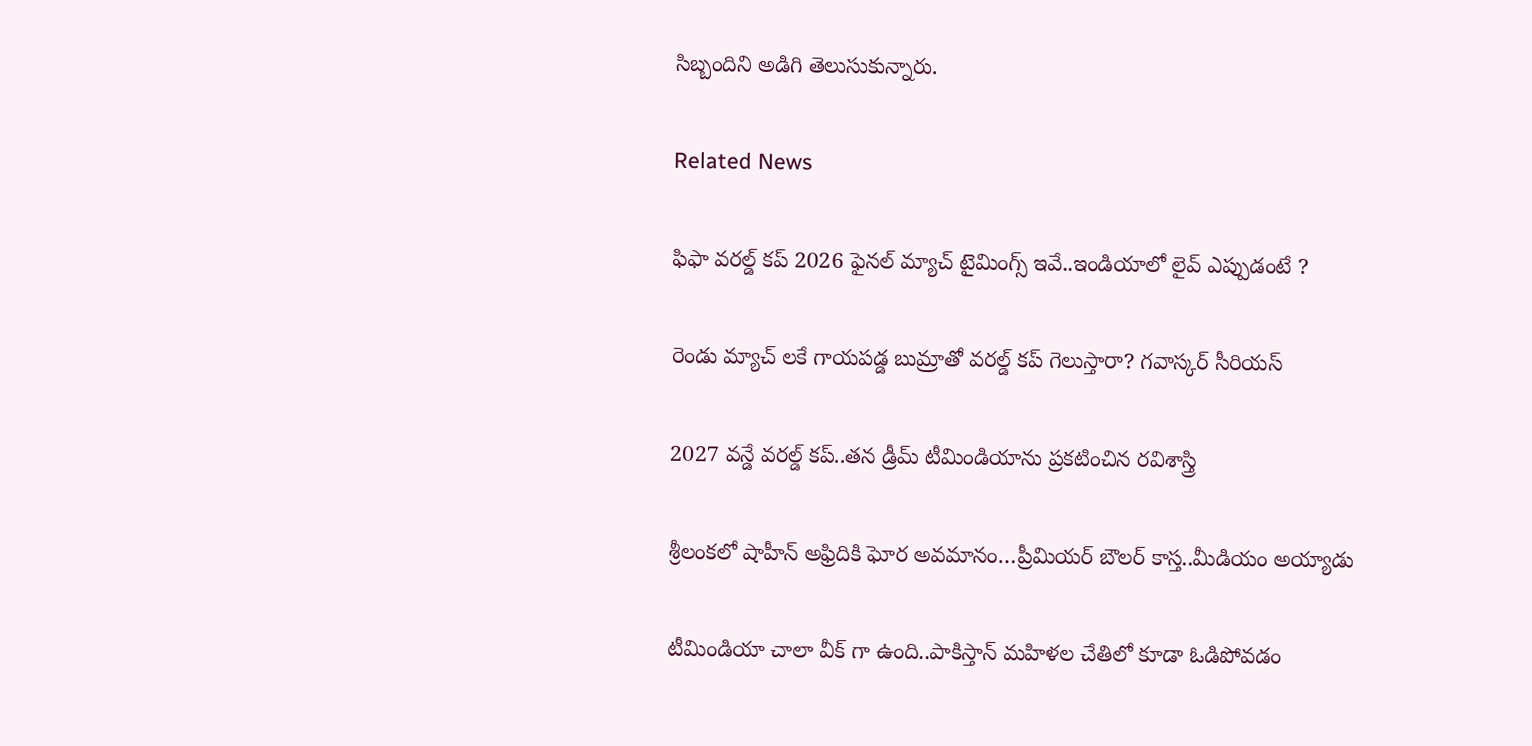సిబ్బందిని అడిగి తెలుసుకున్నారు.

Related News

ఫిఫా వ‌ర‌ల్డ్ క‌ప్ 2026 ఫైన‌ల్ మ్యాచ్ టైమింగ్స్ ఇవే..ఇండియాలో లైవ్ ఎప్పుడంటే ?

రెండు మ్యాచ్ ల‌కే గాయ‌ప‌డ్డ బుమ్రాతో వ‌ర‌ల్డ్ క‌ప్ గెలుస్తారా? గ‌వాస్క‌ర్ సీరియ‌స్‌

2027 వ‌న్డే వ‌ర‌ల్డ్ క‌ప్..త‌న డ్రీమ్ టీమిండియాను ప్ర‌క‌టించిన ర‌విశాస్త్రి

శ్రీలంక‌లో షాహీన్ అఫ్రిదికి ఘోర అవ‌మానం…ప్రీమియ‌ర్ బౌల‌ర్ కాస్త..మీడియం అయ్యాడు

టీమిండియా చాలా వీక్ గా ఉంది..పాకిస్తాన్ మ‌హిళ‌ల చేతిలో కూడా ఓడిపోవ‌డం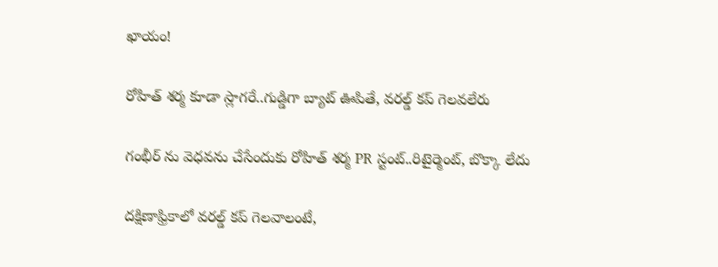ఖాయం!

రోహిత్ శ‌ర్మ‌ కూడా స్లాగ‌రే..గుడ్డిగా బ్యాట్ ఊపితే, వ‌ర‌ల్డ్ క‌ప్ గెల‌వ‌లేరు

గంభీర్ ను వెధ‌వ‌ను చేసేందుకు రోహిత్ శ‌ర్మ PR స్టంట్..రిటైర్మెంట్, బొక్కా లేదు

దక్షిణాఫ్రికాలో వ‌ర‌ల్డ్ క‌ప్ గెల‌వాలంటే,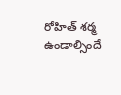రోహిత్ శ‌ర్మ ఉండాల్సిందే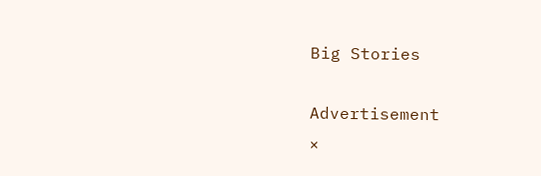Big Stories

Advertisement
×